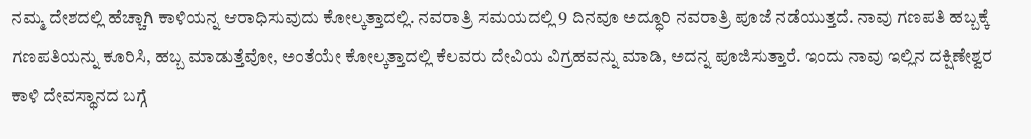ನಮ್ಮ ದೇಶದಲ್ಲಿ ಹೆಚ್ಚಾಗಿ ಕಾಳಿಯನ್ನ ಆರಾಧಿಸುವುದು ಕೋಲ್ಕತ್ತಾದಲ್ಲಿ. ನವರಾತ್ರಿ ಸಮಯದಲ್ಲಿ 9 ದಿನವೂ ಅದ್ಧೂರಿ ನವರಾತ್ರಿ ಪೂಜೆ ನಡೆಯುತ್ತದೆ. ನಾವು ಗಣಪತಿ ಹಬ್ಬಕ್ಕೆ ಗಣಪತಿಯನ್ನು ಕೂರಿಸಿ, ಹಬ್ಬ ಮಾಡುತ್ತೆವೋ, ಅಂತೆಯೇ ಕೋಲ್ಕತ್ತಾದಲ್ಲಿ ಕೆಲವರು ದೇವಿಯ ವಿಗ್ರಹವನ್ನು ಮಾಡಿ, ಅದನ್ನ ಪೂಜಿಸುತ್ತಾರೆ. ಇಂದು ನಾವು ಇಲ್ಲಿನ ದಕ್ಷಿಣೇಶ್ವರ ಕಾಳಿ ದೇವಸ್ಥಾನದ ಬಗ್ಗೆ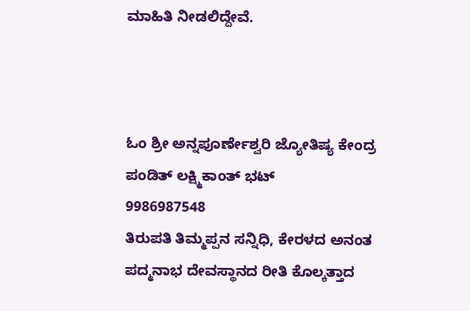ಮಾಹಿತಿ ನೀಡಲಿದ್ದೇವೆ.



ಓಂ ಶ್ರೀ ಅನ್ನಪೂರ್ಣೇಶ್ವರಿ ಜ್ಯೋತಿಷ್ಯ ಕೇಂದ್ರ
ಪಂಡಿತ್ ಲಕ್ಷ್ಮಿಕಾಂತ್ ಭಟ್
9986987548
ತಿರುಪತಿ ತಿಮ್ಮಪ್ಪನ ಸನ್ನಿಧಿ, ಕೇರಳದ ಅನಂತ ಪದ್ಮನಾಭ ದೇವಸ್ಥಾನದ ರೀತಿ ಕೊಲ್ಕತ್ತಾದ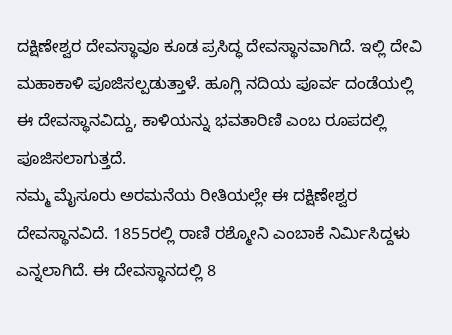ದಕ್ಷಿಣೇಶ್ವರ ದೇವಸ್ಥಾವೂ ಕೂಡ ಪ್ರಸಿದ್ಧ ದೇವಸ್ಥಾನವಾಗಿದೆ. ಇಲ್ಲಿ ದೇವಿ ಮಹಾಕಾಳಿ ಪೂಜಿಸಲ್ಪಡುತ್ತಾಳೆ. ಹೂಗ್ಲಿ ನದಿಯ ಪೂರ್ವ ದಂಡೆಯಲ್ಲಿ ಈ ದೇವಸ್ಥಾನವಿದ್ದು, ಕಾಳಿಯನ್ನು ಭವತಾರಿಣಿ ಎಂಬ ರೂಪದಲ್ಲಿ ಪೂಜಿಸಲಾಗುತ್ತದೆ.
ನಮ್ಮ ಮೈಸೂರು ಅರಮನೆಯ ರೀತಿಯಲ್ಲೇ ಈ ದಕ್ಷಿಣೇಶ್ವರ ದೇವಸ್ಥಾನವಿದೆ. 1855ರಲ್ಲಿ ರಾಣಿ ರಶ್ಮೋನಿ ಎಂಬಾಕೆ ನಿರ್ಮಿಸಿದ್ದಳು ಎನ್ನಲಾಗಿದೆ. ಈ ದೇವಸ್ಥಾನದಲ್ಲಿ 8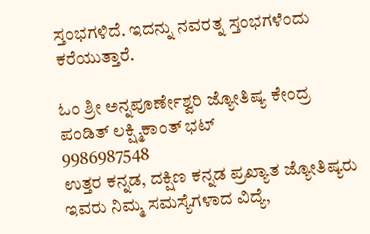ಸ್ತಂಭಗಳಿದೆ. ಇದನ್ನು ನವರತ್ನ ಸ್ತಂಭಗಳೆಂದು ಕರೆಯುತ್ತಾರೆ.

ಓಂ ಶ್ರೀ ಅನ್ನಪೂರ್ಣೇಶ್ವರಿ ಜ್ಯೋತಿಷ್ಯ ಕೇಂದ್ರ
ಪಂಡಿತ್ ಲಕ್ಷ್ಮಿಕಾಂತ್ ಭಟ್
9986987548
ಉತ್ತರ ಕನ್ನಡ, ದಕ್ಷಿಣ ಕನ್ನಡ ಪ್ರಖ್ಯಾತ ಜ್ಯೋತಿಷ್ಯರು
ಇವರು ನಿಮ್ಮ ಸಮಸ್ಯೆಗಳಾದ ವಿದ್ಯೆ,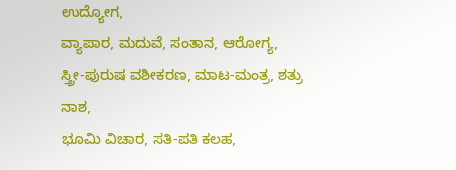ಉದ್ಯೋಗ,
ವ್ಯಾಪಾರ, ಮದುವೆ, ಸಂತಾನ, ಆರೋಗ್ಯ,
ಸ್ತ್ರೀ-ಪುರುಷ ವಶೀಕರಣ, ಮಾಟ-ಮಂತ್ರ, ಶತ್ರು ನಾಶ,
ಭೂಮಿ ವಿಚಾರ, ಸತಿ-ಪತಿ ಕಲಹ,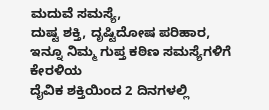ಮದುವೆ ಸಮಸ್ಯೆ,
ದುಷ್ಟ ಶಕ್ತಿ, ದೃಷ್ಟಿದೋಷ ಪರಿಹಾರ,
ಇನ್ನೂ ನಿಮ್ಮ ಗುಪ್ತ ಕಠಿಣ ಸಮಸ್ಯೆಗಳಿಗೆ ಕೇರಳಿಯ
ದೈವಿಕ ಶಕ್ತಿಯಿಂದ 2 ದಿನಗಳಲ್ಲಿ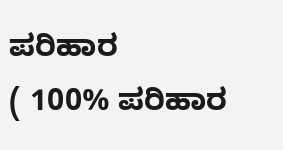ಪರಿಹಾರ
( 100% ಪರಿಹಾರ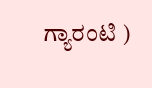ಗ್ಯಾರಂಟಿ )